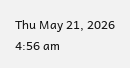Thu May 21, 2026 4:56 am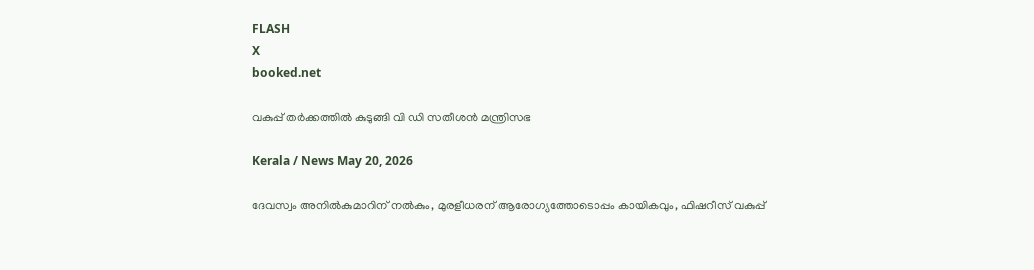FLASH
X
booked.net

വകുപ്പ് തർക്കത്തിൽ കുടുങ്ങി വി ഡി സതീശൻ മന്ത്രിസഭ

Kerala / News May 20, 2026

ദേവസ്വം അനിൽകുമാറിന് നൽകും, മുരളീധരന് ആരോഗ്യത്തോടൊപ്പം കായികവും, ഫിഷറീസ് വകുപ്പ്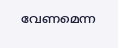വേണമെന്ന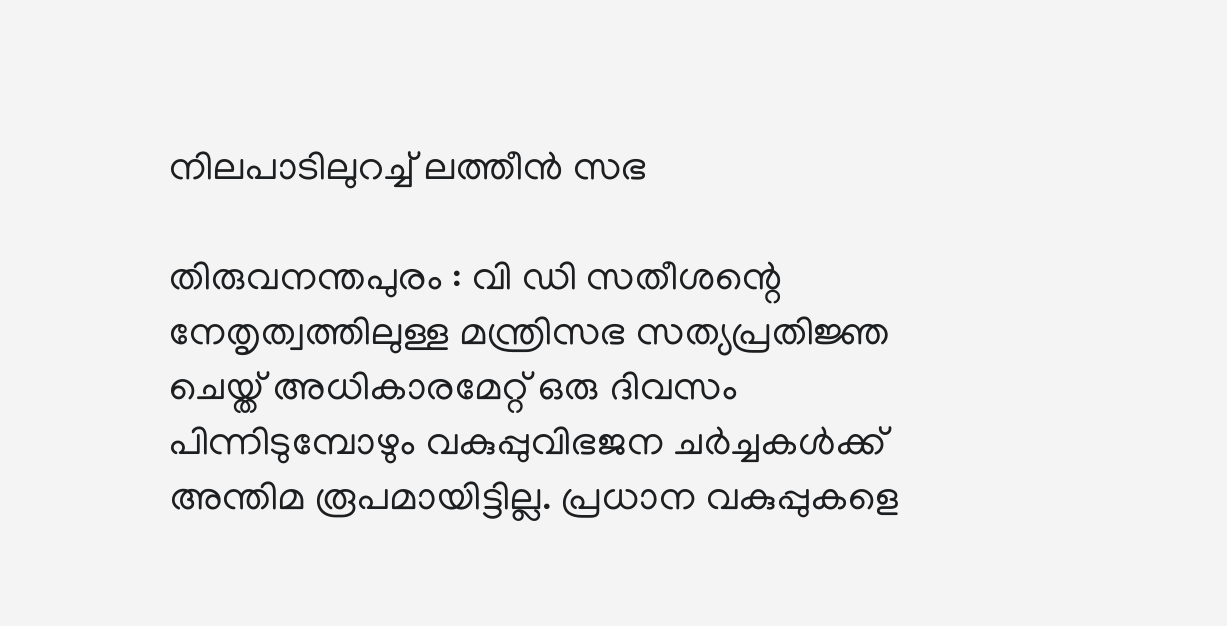നിലപാടിലുറച്ച് ലത്തീൻ സഭ

തിരുവനന്തപുരം : വി ഡി സതീശന്റെ നേതൃത്വത്തിലുള്ള മന്ത്രിസഭ സത്യപ്രതിജ്ഞ ചെയ്ത് അധികാരമേറ്റ് ഒരു ദിവസം പിന്നിടുമ്പോഴും വകുപ്പുവിഭജന ചർച്ചകൾക്ക് അന്തിമ രൂപമായിട്ടില്ല. പ്രധാന വകുപ്പുകളെ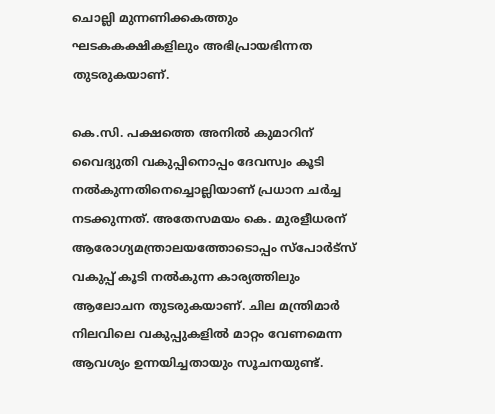ചൊല്ലി മുന്നണിക്കകത്തും ഘടകകക്ഷികളിലും അഭിപ്രായഭിന്നത തുടരുകയാണ്.

കെ.സി. പക്ഷത്തെ അനിൽ കുമാറിന് വൈദ്യുതി വകുപ്പിനൊപ്പം ദേവസ്വം കൂടി നൽകുന്നതിനെച്ചൊല്ലിയാണ് പ്രധാന ചർച്ച നടക്കുന്നത്. അതേസമയം കെ. മുരളീധരന് ആരോഗ്യമന്ത്രാലയത്തോടൊപ്പം സ്പോർട്സ് വകുപ്പ് കൂടി നൽകുന്ന കാര്യത്തിലും ആലോചന തുടരുകയാണ്. ചില മന്ത്രിമാർ നിലവിലെ വകുപ്പുകളിൽ മാറ്റം വേണമെന്ന ആവശ്യം ഉന്നയിച്ചതായും സൂചനയുണ്ട്.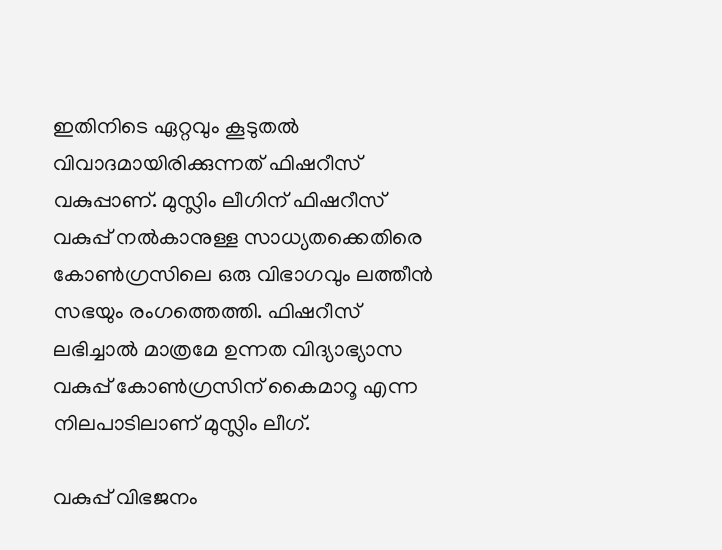ഇതിനിടെ ഏറ്റവും കൂടുതൽ വിവാദമായിരിക്കുന്നത് ഫിഷറീസ് വകുപ്പാണ്. മുസ്ലിം ലീഗിന് ഫിഷറീസ് വകുപ്പ് നൽകാനുള്ള സാധ്യതക്കെതിരെ കോൺഗ്രസിലെ ഒരു വിഭാഗവും ലത്തീൻ സഭയും രംഗത്തെത്തി. ഫിഷറീസ് ലഭിച്ചാൽ മാത്രമേ ഉന്നത വിദ്യാഭ്യാസ വകുപ്പ് കോൺഗ്രസിന് കൈമാറൂ എന്ന നിലപാടിലാണ് മുസ്ലിം ലീഗ്.

വകുപ്പ് വിഭജനം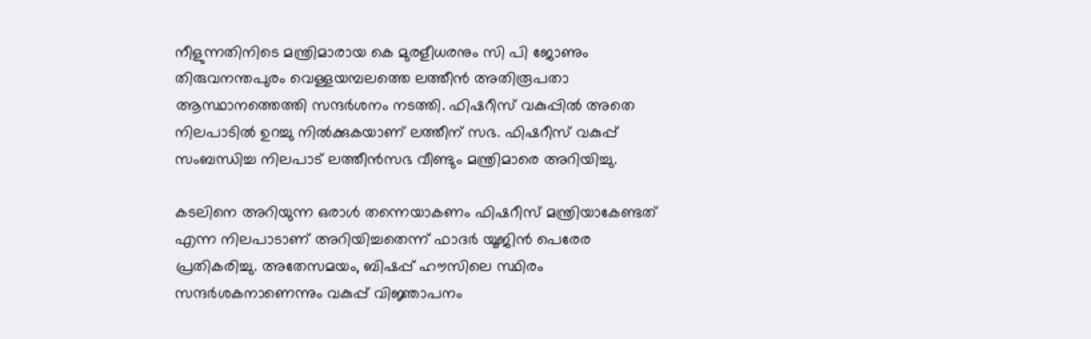നീളുന്നതിനിടെ മന്ത്രിമാരായ കെ മുരളീധരനും സി പി ജോണും തിരുവനന്തപുരം വെള്ളയമ്പലത്തെ ലത്തീൻ അതിരൂപതാ ആസ്ഥാനത്തെത്തി സന്ദര്‍ശനം നടത്തി. ഫിഷറീസ് വകുപ്പിൽ അതെ നിലപാടിൽ ഉറച്ചു നിൽക്കുകയാണ് ലത്തീന് സഭ. ഫിഷറീസ് വകുപ്പ് സംബന്ധിച്ച നിലപാട് ലത്തീൻസഭ വീണ്ടും മന്ത്രിമാരെ അറിയിച്ചു.

കടലിനെ അറിയുന്ന ഒരാൾ തന്നെയാകണം ഫിഷറീസ് മന്ത്രിയാകേണ്ടത് എന്ന നിലപാടാണ് അറിയിച്ചതെന്ന് ഫാദർ യൂജിൻ പെരേര പ്രതികരിച്ചു. അതേസമയം, ബിഷപ്പ് ഹൗസിലെ സ്ഥിരം സന്ദർശകനാണെന്നും വകുപ്പ് വിജ്ഞാപനം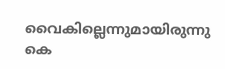വൈകില്ലെന്നുമായിരുന്നു കെ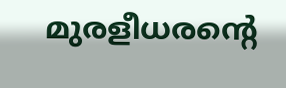മുരളീധരന്റെ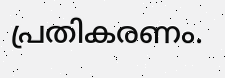പ്രതികരണം.